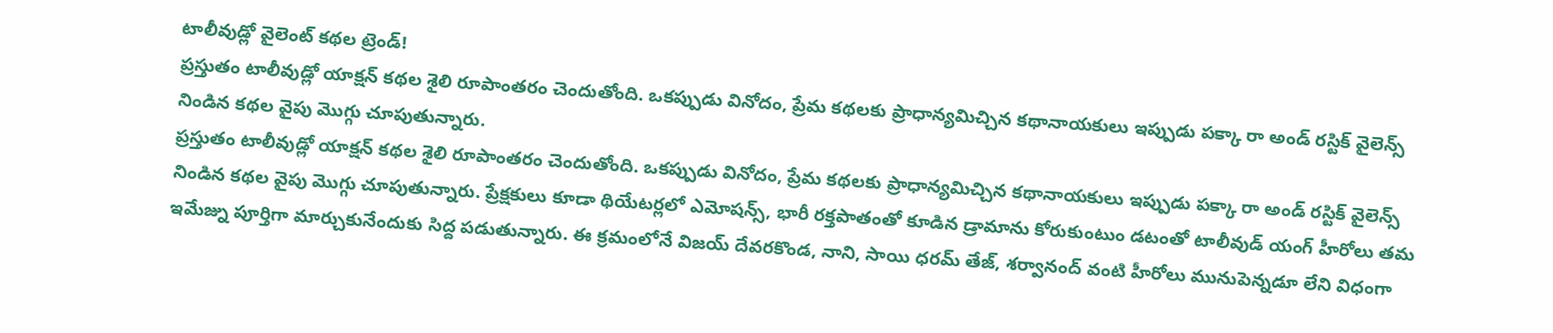టాలీవుడ్లో వైలెంట్ కథల ట్రెండ్!
ప్రస్తుతం టాలీవుడ్లో యాక్షన్ కథల శైలి రూపాంతరం చెందుతోంది. ఒకప్పుడు వినోదం, ప్రేమ కథలకు ప్రాధాన్యమిచ్చిన కథానాయకులు ఇప్పుడు పక్కా రా అండ్ రస్టిక్ వైలెన్స్ నిండిన కథల వైపు మొగ్గు చూపుతున్నారు.
ప్రస్తుతం టాలీవుడ్లో యాక్షన్ కథల శైలి రూపాంతరం చెందుతోంది. ఒకప్పుడు వినోదం, ప్రేమ కథలకు ప్రాధాన్యమిచ్చిన కథానాయకులు ఇప్పుడు పక్కా రా అండ్ రస్టిక్ వైలెన్స్ నిండిన కథల వైపు మొగ్గు చూపుతున్నారు. ప్రేక్షకులు కూడా థియేటర్లలో ఎమోషన్స్, భారీ రక్తపాతంతో కూడిన డ్రామాను కోరుకుంటుం డటంతో టాలీవుడ్ యంగ్ హీరోలు తమ ఇమేజ్ను పూర్తిగా మార్చుకునేందుకు సిద్ద పడుతున్నారు. ఈ క్రమంలోనే విజయ్ దేవరకొండ, నాని, సాయి ధరమ్ తేజ్, శర్వానంద్ వంటి హీరోలు మునుపెన్నడూ లేని విధంగా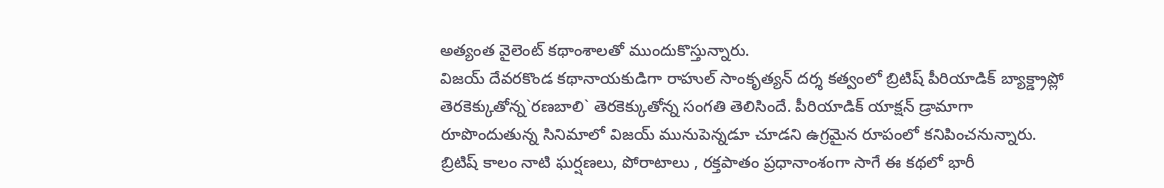అత్యంత వైలెంట్ కథాంశాలతో ముందుకొస్తున్నారు.
విజయ్ దేవరకొండ కథానాయకుడిగా రాహుల్ సాంకృత్యన్ దర్శ కత్వంలో బ్రిటిష్ పీరియాడిక్ బ్యాక్డ్రాప్లో తెరకెక్కుతోన్న`రణబాలి` తెరకెక్కుతోన్న సంగతి తెలిసిందే. పీరియాడిక్ యాక్షన్ డ్రామాగా రూపొందుతున్న సినిమాలో విజయ్ మునుపెన్నడూ చూడని ఉగ్రమైన రూపంలో కనిపించనున్నారు. బ్రిటిష్ కాలం నాటి ఘర్షణలు, పోరాటాలు , రక్తపాతం ప్రధానాంశంగా సాగే ఈ కథలో భారీ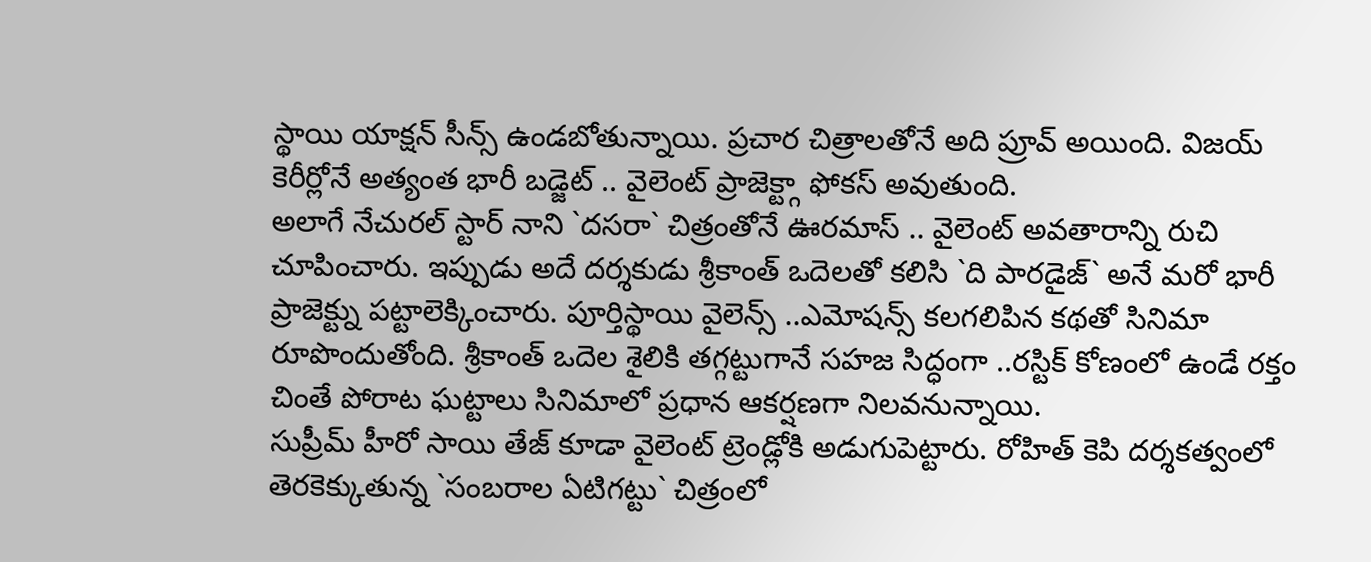స్థాయి యాక్షన్ సీన్స్ ఉండబోతున్నాయి. ప్రచార చిత్రాలతోనే అది ప్రూవ్ అయింది. విజయ్ కెరీర్లోనే అత్యంత భారీ బడ్జెట్ .. వైలెంట్ ప్రాజెక్ట్గా ఫోకస్ అవుతుంది.
అలాగే నేచురల్ స్టార్ నాని `దసరా` చిత్రంతోనే ఊరమాస్ .. వైలెంట్ అవతారాన్ని రుచి చూపించారు. ఇప్పుడు అదే దర్శకుడు శ్రీకాంత్ ఒదెలతో కలిసి `ది పారడైజ్` అనే మరో భారీ ప్రాజెక్ట్ను పట్టాలెక్కించారు. పూర్తిస్థాయి వైలెన్స్ ..ఎమోషన్స్ కలగలిపిన కథతో సినిమా రూపొందుతోంది. శ్రీకాంత్ ఒదెల శైలికి తగ్గట్టుగానే సహజ సిద్ధంగా ..రస్టిక్ కోణంలో ఉండే రక్తం చింతే పోరాట ఘట్టాలు సినిమాలో ప్రధాన ఆకర్షణగా నిలవనున్నాయి.
సుప్రీమ్ హీరో సాయి తేజ్ కూడా వైలెంట్ ట్రెండ్లోకి అడుగుపెట్టారు. రోహిత్ కెపి దర్శకత్వంలో తెరకెక్కుతున్న `సంబరాల ఏటిగట్టు` చిత్రంలో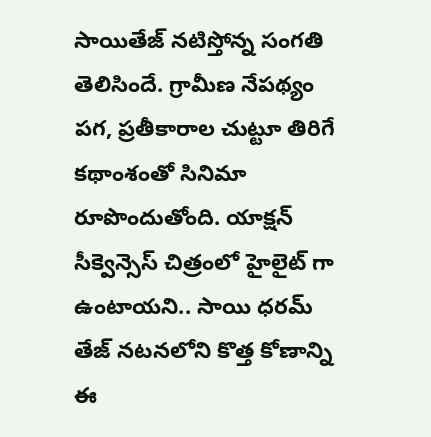సాయితేజ్ నటిస్తోన్న సంగతి తెలిసిందే. గ్రామీణ నేపథ్యం పగ, ప్రతీకారాల చుట్టూ తిరిగే కథాంశంతో సినిమా రూపొందుతోంది. యాక్షన్ సీక్వెన్సెస్ చిత్రంలో హైలైట్ గా ఉంటాయని.. సాయి ధరమ్ తేజ్ నటనలోని కొత్త కోణాన్ని ఈ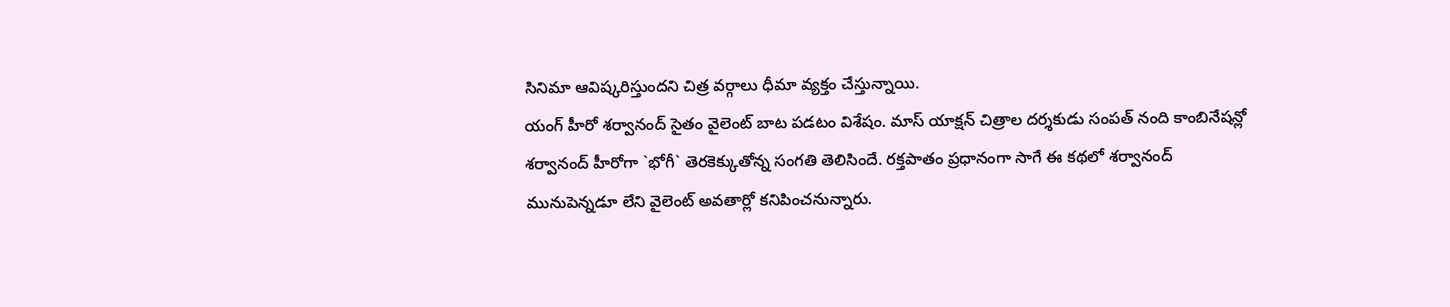సినిమా ఆవిష్కరిస్తుందని చిత్ర వర్గాలు ధీమా వ్యక్తం చేస్తున్నాయి.
యంగ్ హీరో శర్వానంద్ సైతం వైలెంట్ బాట పడటం విశేషం. మాస్ యాక్షన్ చిత్రాల దర్శకుడు సంపత్ నంది కాంబినేషన్లో శర్వానంద్ హీరోగా `భోగీ` తెరకెక్కుతోన్న సంగతి తెలిసిందే. రక్తపాతం ప్రధానంగా సాగే ఈ కథలో శర్వానంద్ మునుపెన్నడూ లేని వైలెంట్ అవతార్లో కనిపించనున్నారు.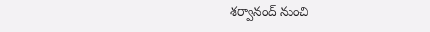శర్వానంద్ నుంచి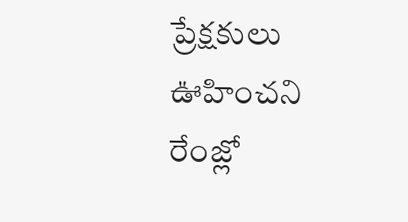ప్రేక్షకులు ఊహించని రేంజ్లో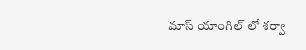మాస్ యాంగిల్ లో శర్వా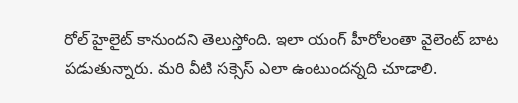రోల్ హైలైట్ కానుందని తెలుస్తోంది. ఇలా యంగ్ హీరోలంతా వైలెంట్ బాట పడుతున్నారు. మరి వీటి సక్సెస్ ఎలా ఉంటుందన్నది చూడాలి.